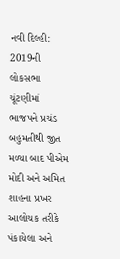નવી દિલ્હી: 2019ની લોકસભા ચૂંટણીમાં ભાજપને પ્રચંડ બહુમતીથી જીત મળ્યા બાદ પીએમ મોદી અને અમિત શાહના પ્રખર આલોચક તરીકે પંકાયેલા અને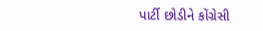પાર્ટી છોડીને કોંગ્રેસી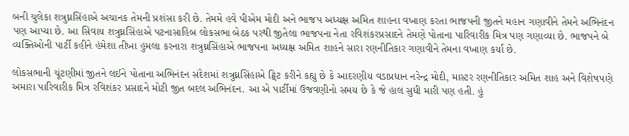બની ચુલેકા શત્રુઘ્નસિંહાએ અચાનક તેમની પ્રશંસા કરી છે. તેમમે હવે પીએમ મોદી અને ભાજપ અધ્યક્ષ અમિત શાહના વખાણ કરતા ભાજપની જીતને મહાન ગણાવીને તેમને અભિનંદન પણ આપ્યા છે. આ સિવાય શત્રુઘ્નસિંહાએ પટનાસાહિબ લોકસભા બેઠક પરથી જીતેલા ભાજપના નેતા રવિશંકરપ્રસાદને તેમણે પોતાના પારિવારીક મિત્ર પણ ગણાવ્યા છે. ભાજપને બે વ્યક્તિઓની પાર્ટી કહીને હંમેશા તીખા હુમલા કરનારા શત્રુઘ્નસિંહાએ ભાજપના અધ્યક્ષ અમિત શાહને સારા રણનીતિકાર ગણાવીને તેમના વખાણ કર્યા છે.

લોકસભાની ચૂંટણીમાં જીતને લઈને પોતાના અભિનંદન સંદેશમાં શત્રુઘ્નસિંહાએ ટ્વિટ કરીને કહ્યુ છે કે આદરણીય વડાપ્રધાન નરેન્દ્ર મોદી, માસ્ટર રણનીતિકાર અમિત શાહ અને વિશેષપણે અમારા પારિવારીક મિત્ર રવિશંકર પ્રસાદને મોટી જીત બદલ અભિનંદન. આ એ પાર્ટીમાં ઉજવણીનો સમય છે કે જે હાલ સુધી મારી પણ હતી. હું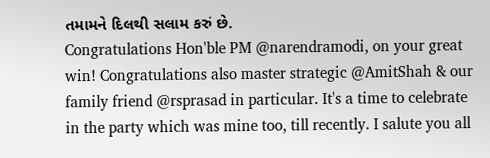તમામને દિલથી સલામ કરું છે.
Congratulations Hon'ble PM @narendramodi, on your great win! Congratulations also master strategic @AmitShah & our family friend @rsprasad in particular. It's a time to celebrate in the party which was mine too, till recently. I salute you all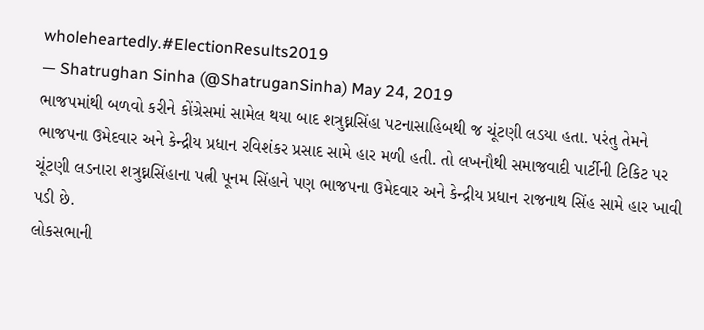wholeheartedly.#ElectionResults2019
— Shatrughan Sinha (@ShatruganSinha) May 24, 2019
ભાજપમાંથી બળવો કરીને કોંગ્રેસમાં સામેલ થયા બાદ શત્રુઘ્નસિંહા પટનાસાહિબથી જ ચૂંટણી લડયા હતા. પરંતુ તેમને ભાજપના ઉમેદવાર અને કેન્દ્રીય પ્રધાન રવિશંકર પ્રસાદ સામે હાર મળી હતી. તો લખનૌથી સમાજવાદી પાર્ટીની ટિકિટ પર ચૂંટણી લડનારા શત્રુઘ્નસિંહાના પત્ની પૂનમ સિંહાને પણ ભાજપના ઉમેદવાર અને કેન્દ્રીય પ્રધાન રાજનાથ સિંહ સામે હાર ખાવી પડી છે.
લોકસભાની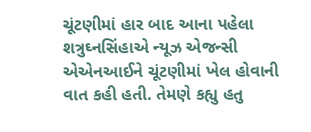ચૂંટણીમાં હાર બાદ આના પહેલા શત્રુઘ્નસિંહાએ ન્યૂઝ એજન્સી એએનઆઈને ચૂંટણીમાં ખેલ હોવાની વાત કહી હતી. તેમણે કહ્યુ હતુ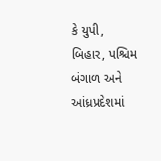કે યુપી, બિહાર, પશ્ચિમ બંગાળ અને આંધ્રપ્રદેશમાં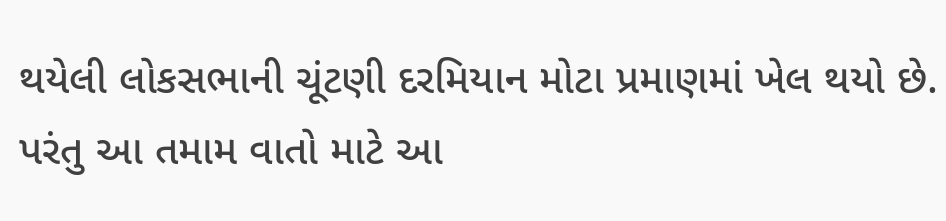થયેલી લોકસભાની ચૂંટણી દરમિયાન મોટા પ્રમાણમાં ખેલ થયો છે. પરંતુ આ તમામ વાતો માટે આ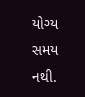યોગ્ય સમય નથી.